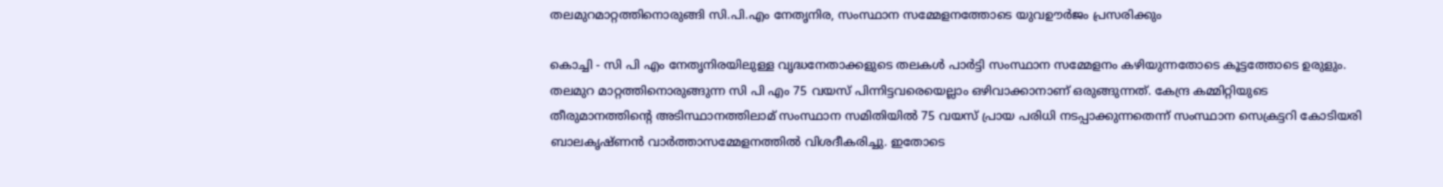തലമുറമാറ്റത്തിനൊരുങ്ങി സി.പി.എം നേതൃനിര, സംസ്ഥാന സമ്മേളനത്തോടെ യുവഊര്‍ജം പ്രസരിക്കും

കൊച്ചി - സി പി എം നേതൃനിരയിലുള്ള വൃദ്ധനേതാക്കളുടെ തലകള്‍ പാര്‍ട്ടി സംസ്ഥാന സമ്മേളനം കഴിയുന്നതോടെ കൂട്ടത്തോടെ ഉരുളും. തലമുറ മാറ്റത്തിനൊരുങ്ങുന്ന സി പി എം 75 വയസ് പിന്നിട്ടവരെയെല്ലാം ഒഴിവാക്കാനാണ് ഒരുങ്ങുന്നത്. കേന്ദ്ര കമ്മിറ്റിയുടെ തീരുമാനത്തിന്റെ അടിസ്ഥാനത്തിലാമ് സംസ്ഥാന സമിതിയില്‍ 75 വയസ് പ്രായ പരിധി നടപ്പാക്കുന്നതെന്ന് സംസ്ഥാന സെക്രട്ടറി കോടിയരി ബാലകൃഷ്ണന്‍ വാര്‍ത്താസമ്മേളനത്തില്‍ വിശദീകരിച്ചു. ഇതോടെ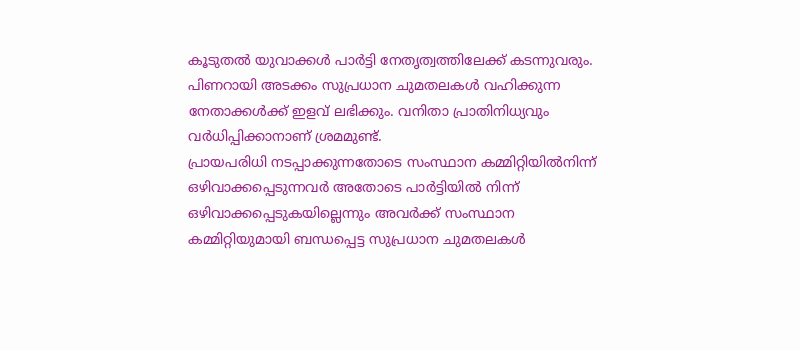കൂടുതല്‍ യുവാക്കള്‍ പാര്‍ട്ടി നേതൃത്വത്തിലേക്ക് കടന്നുവരും. പിണറായി അടക്കം സുപ്രധാന ചുമതലകള്‍ വഹിക്കുന്ന നേതാക്കള്‍ക്ക് ഇളവ് ലഭിക്കും. വനിതാ പ്രാതിനിധ്യവും വര്‍ധിപ്പിക്കാനാണ് ശ്രമമുണ്ട്.
പ്രായപരിധി നടപ്പാക്കുന്നതോടെ സംസ്ഥാന കമ്മിറ്റിയില്‍നിന്ന് ഒഴിവാക്കപ്പെടുന്നവര്‍ അതോടെ പാര്‍ട്ടിയില്‍ നിന്ന് ഒഴിവാക്കപ്പെടുകയില്ലെന്നും അവര്‍ക്ക് സംസ്ഥാന കമ്മിറ്റിയുമായി ബന്ധപ്പെട്ട സുപ്രധാന ചുമതലകള്‍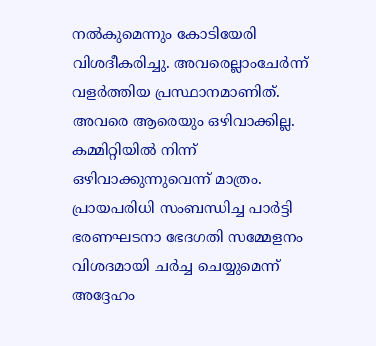നല്‍കുമെന്നും കോടിയേരി വിശദീകരിച്ചു. അവരെല്ലാംചേര്‍ന്ന് വളര്‍ത്തിയ പ്രസ്ഥാനമാണിത്. അവരെ ആരെയും ഒഴിവാക്കില്ല. കമ്മിറ്റിയില്‍ നിന്ന് ഒഴിവാക്കുന്നുവെന്ന് മാത്രം. പ്രായപരിധി സംബന്ധിച്ച പാര്‍ട്ടി ഭരണഘടനാ ഭേദഗതി സമ്മേളനം വിശദമായി ചര്‍ച്ച ചെയ്യുമെന്ന് അദ്ദേഹം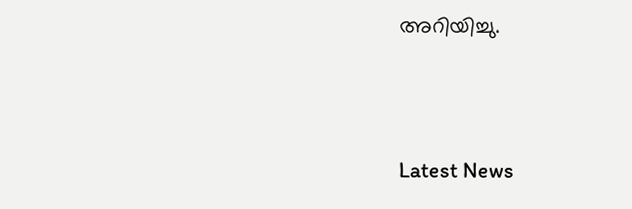അറിയിച്ചു.





Latest News